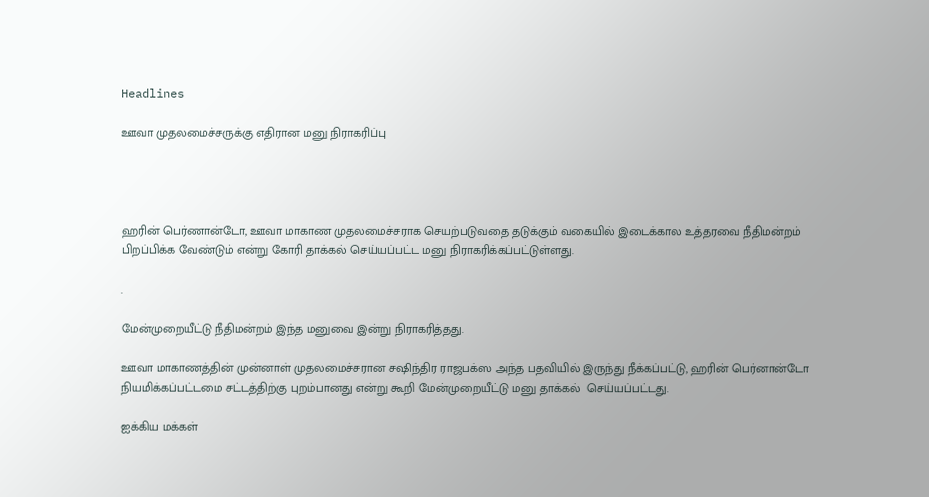Headlines

ஊவா முதலமைச்சருக்கு எதிரான மனு நிராகரிப்பு




ஹரின் பெர்ணான்டோ, ஊவா மாகாண முதலமைச்சராக செயற்படுவதை தடுக்கும் வகையில் இடைக்கால உத்தரவை நீதிமன்றம் பிறப்பிக்க வேண்டும் என்று கோரி தாக்கல் செய்யப்பட்ட மனு நிராகரிக்கப்பட்டுள்ளது.

.

மேன்முறையீட்டு நீதிமன்றம் இந்த மனுவை இன்று நிராகரித்தது.

ஊவா மாகாணத்தின் முன்னாள் முதலமைச்சரான சஷிந்திர ராஜபக்ஸ அந்த பதவியில் இருந்து நீக்கப்பட்டு, ஹரின் பெர்னான்டோ நியமிக்கப்பட்டமை சட்டத்திற்கு புறம்பானது என்று கூறி மேன்முறையீட்டு மனு தாக்கல்  செய்யப்பட்டது.

ஐக்கிய மக்கள்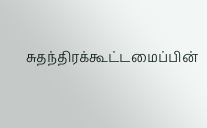சுதந்திரக்கூட்டமைப்பின்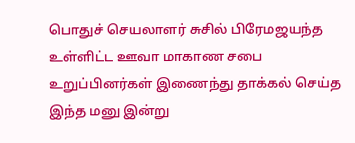பொதுச் செயலாளர் சுசில் பிரேமஜயந்த உள்ளிட்ட ஊவா மாகாண சபை உறுப்பினர்கள் இணைந்து தாக்கல் செய்த இந்த மனு இன்று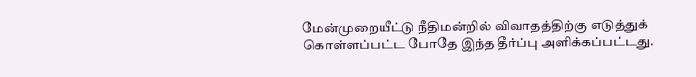மேன்முறையீட்டு நீதிமன்றில் விவாதத்திற்கு எடுத்துக் கொள்ளப்பட்ட போதே இந்த தீர்ப்பு அளிக்கப்பட்டது.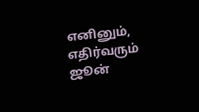எனினும், எதிர்வரும் ஜூன்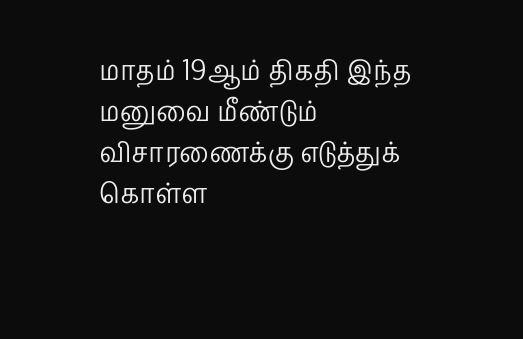மாதம் 19ஆம் திகதி இந்த மனுவை மீண்டும் விசாரணைக்கு எடுத்துக் கொள்ள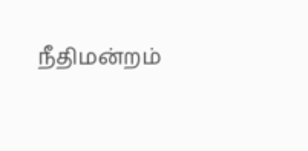நீதிமன்றம்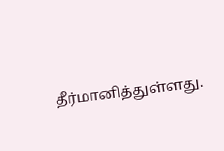தீர்மானித்துள்ளது.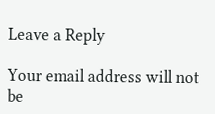Leave a Reply

Your email address will not be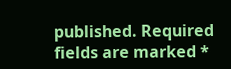published. Required fields are marked *